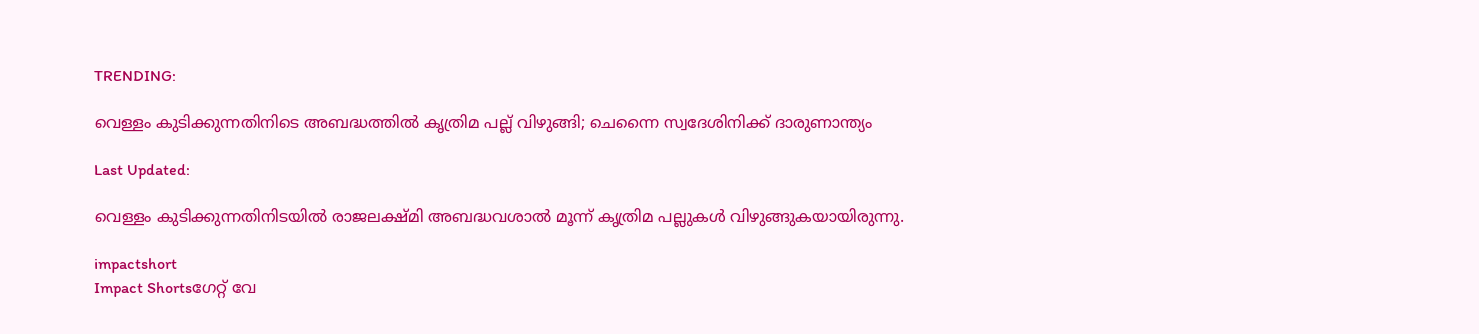TRENDING:

വെള്ളം കുടിക്കുന്നതിനിടെ അബദ്ധത്തിൽ കൃത്രിമ പല്ല് വിഴുങ്ങി; ചെന്നൈ സ്വദേശിനിക്ക് ദാരുണാന്ത്യം

Last Updated:

വെള്ളം കുടിക്കുന്നതിനിടയിൽ രാജലക്ഷ്മി അബദ്ധവശാൽ മൂന്ന് കൃത്രിമ പല്ലുകൾ വിഴുങ്ങുകയായിരുന്നു.

impactshort
Impact Shortsഗേറ്റ് വേ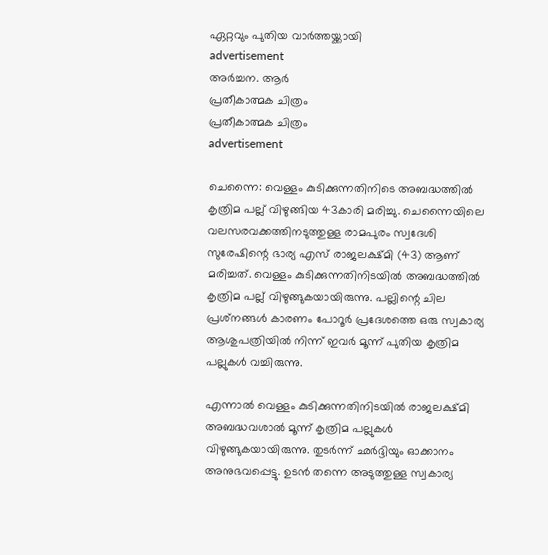ഏറ്റവും പുതിയ വാർത്തയ്ക്കായി
advertisement
അർച്ചന. ആർ
പ്രതീകാത്മക ചിത്രം
പ്രതീകാത്മക ചിത്രം
advertisement

ചെന്നൈ: വെള്ളം കുടിക്കുന്നതിനിടെ അബദ്ധത്തിൽ കൃത്രിമ പല്ല് വിഴുങ്ങിയ 43കാരി മരിച്ചു. ചെന്നൈയിലെ വലസരവക്കത്തിനടുത്തുള്ള രാമപുരം സ്വദേശി സുരേഷിന്റെ ഭാര്യ എസ് രാജലക്ഷ്മി (43) ആണ് മരിച്ചത്. വെള്ളം കുടിക്കുന്നതിനിടയിൽ അബദ്ധത്തിൽ കൃത്രിമ പല്ല് വിഴുങ്ങുകയായിരുന്നു. പല്ലിന്റെ ചില പ്രശ്‌നങ്ങൾ കാരണം പോറൂർ പ്രദേശത്തെ ഒരു സ്വകാര്യ ആശുപത്രിയിൽ നിന്ന് ഇവർ മൂന്ന് പുതിയ കൃത്രിമ പല്ലുകൾ വച്ചിരുന്നു.

എന്നാൽ വെള്ളം കുടിക്കുന്നതിനിടയിൽ രാജലക്ഷ്മി അബദ്ധവശാൽ മൂന്ന് കൃത്രിമ പല്ലുകൾ വിഴുങ്ങുകയായിരുന്നു. തുടർന്ന് ഛർദ്ദിയും ഓക്കാനം അനുഭവപ്പെട്ടു. ഉടൻ തന്നെ അടുത്തുള്ള സ്വകാര്യ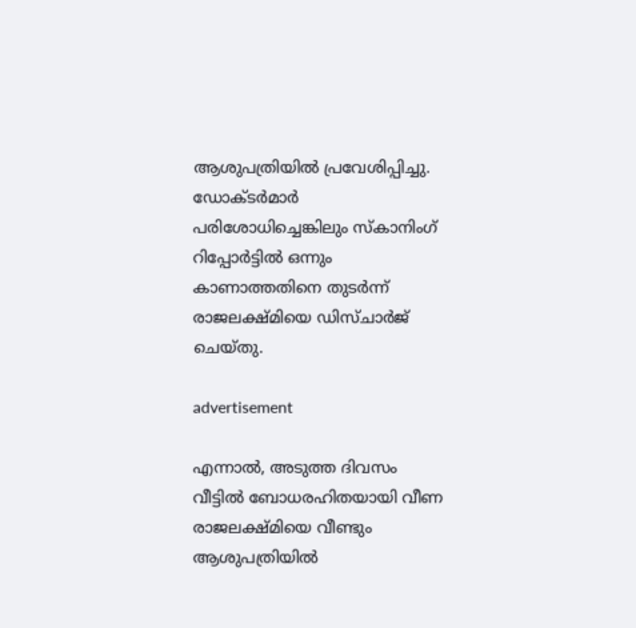ആശുപത്രിയിൽ പ്രവേശിപ്പിച്ചു. ഡോക്ടർമാർ പരിശോധിച്ചെങ്കിലും സ്കാനിംഗ് റിപ്പോർട്ടിൽ ഒന്നും കാണാത്തതിനെ തുടർന്ന് രാജലക്ഷ്മിയെ ഡിസ്ചാർജ് ചെയ്തു.

advertisement

എന്നാൽ, അടുത്ത ദിവസം വീട്ടിൽ ബോധരഹിതയായി വീണ രാജലക്ഷ്മിയെ വീണ്ടും ആശുപത്രിയിൽ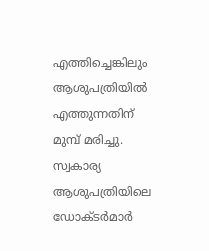എത്തിച്ചെങ്കിലും ആശുപത്രിയിൽ എത്തുന്നതിന് മുമ്പ് മരിച്ചു. സ്വകാര്യ ആശുപത്രിയിലെ ഡോക്ടർമാർ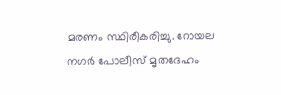മരണം സ്ഥിരീകരിച്ചു. റോയല നഗർ പോലീസ് മൃതദേഹം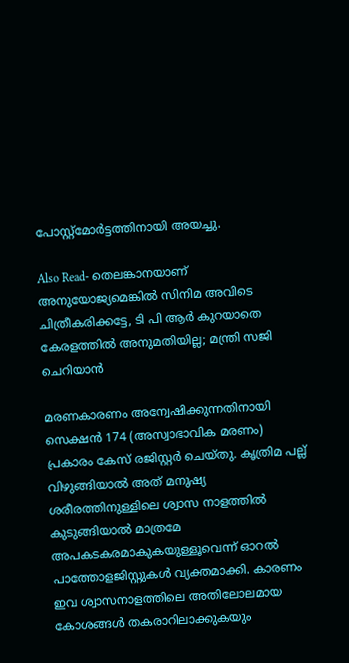പോസ്റ്റ്‌മോർട്ടത്തിനായി അയച്ചു.

Also Read- തെലങ്കാനയാണ് അനുയോജ്യമെങ്കിൽ സിനിമ അവിടെ ചിത്രീകരിക്കട്ടേ, ടി പി ആർ കുറയാതെ കേരളത്തിൽ അനുമതിയില്ല; മന്ത്രി സജി ചെറിയാൻ

മരണകാരണം അന്വേഷിക്കുന്നതിനായി സെക്ഷൻ 174 (അസ്വാഭാവിക മരണം) പ്രകാരം കേസ് രജിസ്റ്റർ ചെയ്തു. കൃത്രിമ പല്ല് വിഴുങ്ങിയാൽ അത് മനുഷ്യ ശരീരത്തിനുള്ളിലെ ശ്വാസ നാളത്തിൽ കുടുങ്ങിയാൽ മാത്രമേ അപകടകരമാകുകയുള്ളൂവെന്ന് ഓറൽ പാത്തോളജിസ്റ്റുകൾ വ്യക്തമാക്കി. കാരണം ഇവ ശ്വാസനാളത്തിലെ അതിലോലമായ കോശങ്ങൾ തകരാറിലാക്കുകയും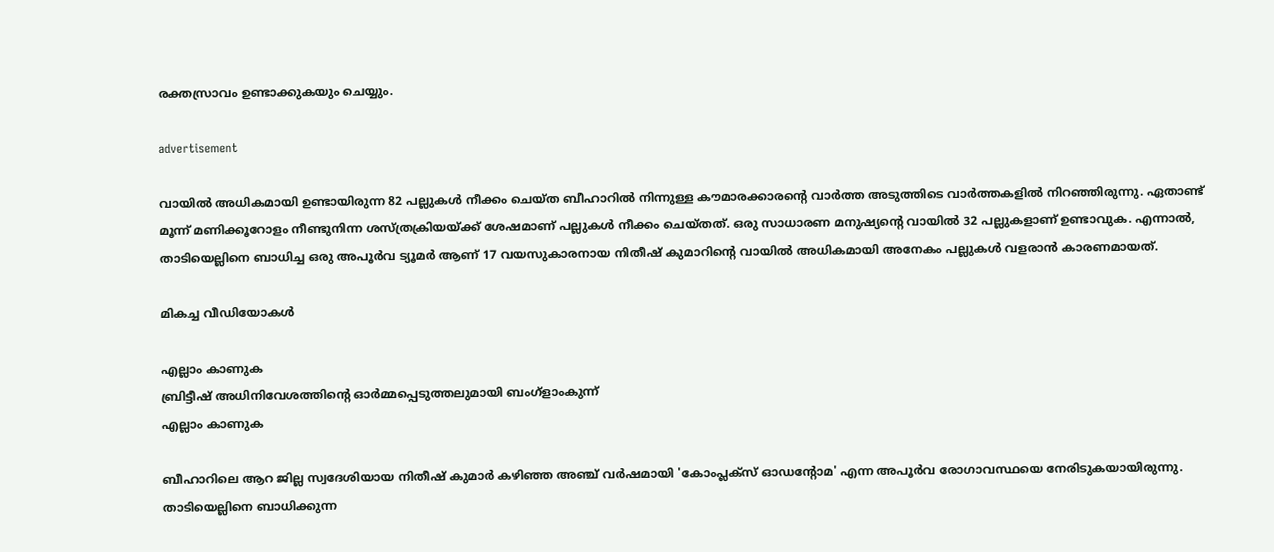രക്തസ്രാവം ഉണ്ടാക്കുകയും ചെയ്യും.

advertisement

വായിൽ അധികമായി ഉണ്ടായിരുന്ന 82 പല്ലുകൾ നീക്കം ചെയ്ത ബീഹാറിൽ നിന്നുള്ള കൗമാരക്കാരന്റെ വാർത്ത അടുത്തിടെ വാർത്തകളിൽ നിറഞ്ഞിരുന്നു. ഏതാണ്ട് മൂന്ന് മണിക്കൂറോളം നീണ്ടുനിന്ന ശസ്ത്രക്രിയയ്ക്ക് ശേഷമാണ് പല്ലുകൾ നീക്കം ചെയ്തത്. ഒരു സാധാരണ മനുഷ്യന്റെ വായിൽ 32 പല്ലുകളാണ് ഉണ്ടാവുക. എന്നാൽ, താടിയെല്ലിനെ ബാധിച്ച ഒരു അപൂർവ ട്യൂമർ ആണ് 17 വയസുകാരനായ നിതീഷ് കുമാറിന്റെ വായിൽ അധികമായി അനേകം പല്ലുകൾ വളരാൻ കാരണമായത്.

മികച്ച വീഡിയോകൾ

എല്ലാം കാണുക
ബ്രിട്ടീഷ് അധിനിവേശത്തിൻ്റെ ഓർമ്മപ്പെടുത്തലുമായി ബംഗ്ളാംകുന്ന്
എല്ലാം കാണുക

ബീഹാറിലെ ആറ ജില്ല സ്വദേശിയായ നിതീഷ് കുമാർ കഴിഞ്ഞ അഞ്ച് വർഷമായി 'കോംപ്ലക്സ് ഓഡന്റോമ' എന്ന അപൂർവ രോഗാവസ്ഥയെ നേരിടുകയായിരുന്നു. താടിയെല്ലിനെ ബാധിക്കുന്ന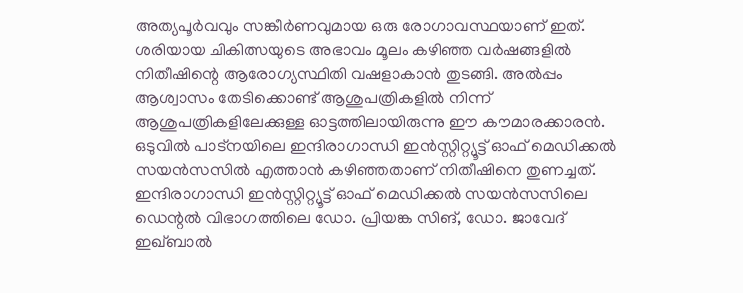അത്യപൂർവവും സങ്കീർണവുമായ ഒരു രോഗാവസ്ഥയാണ് ഇത്. ശരിയായ ചികിത്സയുടെ അഭാവം മൂലം കഴിഞ്ഞ വർഷങ്ങളിൽ നിതീഷിന്റെ ആരോഗ്യസ്ഥിതി വഷളാകാൻ തുടങ്ങി. അൽപ്പം ആശ്വാസം തേടിക്കൊണ്ട് ആശുപത്രികളിൽ നിന്ന് ആശുപത്രികളിലേക്കുള്ള ഓട്ടത്തിലായിരുന്നു ഈ കൗമാരക്കാരൻ. ഒടുവിൽ പാട്നയിലെ ഇന്ദിരാഗാന്ധി ഇൻസ്റ്റിറ്റ്യൂട്ട് ഓഫ് മെഡിക്കൽ സയൻസസിൽ എത്താൻ കഴിഞ്ഞതാണ് നിതീഷിനെ തുണച്ചത്. ഇന്ദിരാഗാന്ധി ഇൻസ്റ്റിറ്റ്യൂട്ട് ഓഫ് മെഡിക്കൽ സയൻസസിലെ ഡെന്റൽ വിഭാഗത്തിലെ ഡോ. പ്രിയങ്ക സിങ്, ഡോ. ജാവേദ് ഇഖ്ബാൽ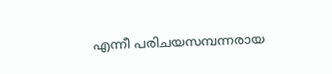എന്നീ പരിചയസമ്പന്നരായ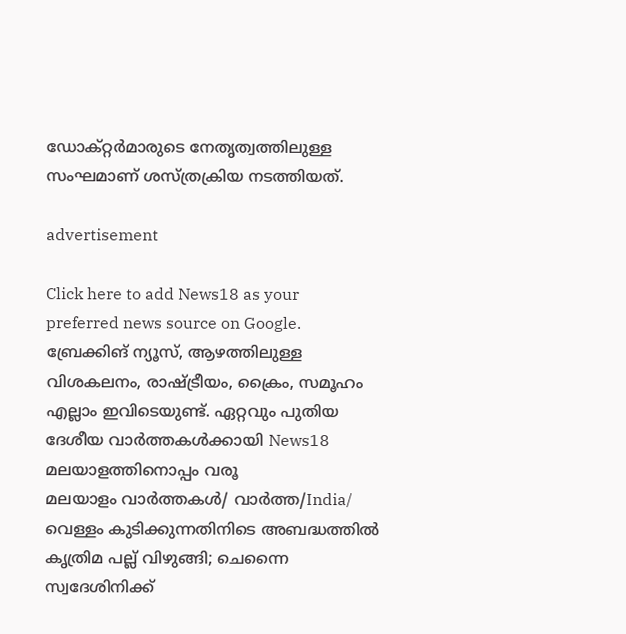ഡോക്റ്റർമാരുടെ നേതൃത്വത്തിലുള്ള സംഘമാണ് ശസ്ത്രക്രിയ നടത്തിയത്.

advertisement

Click here to add News18 as your preferred news source on Google.
ബ്രേക്കിങ് ന്യൂസ്, ആഴത്തിലുള്ള വിശകലനം, രാഷ്ട്രീയം, ക്രൈം, സമൂഹം എല്ലാം ഇവിടെയുണ്ട്. ഏറ്റവും പുതിയ ദേശീയ വാർത്തകൾക്കായി News18 മലയാളത്തിനൊപ്പം വരൂ
മലയാളം വാർത്തകൾ/ വാർത്ത/India/
വെള്ളം കുടിക്കുന്നതിനിടെ അബദ്ധത്തിൽ കൃത്രിമ പല്ല് വിഴുങ്ങി; ചെന്നൈ സ്വദേശിനിക്ക്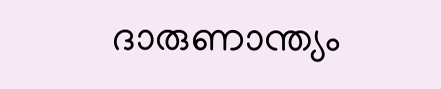ദാരുണാന്ത്യം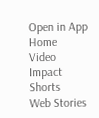Open in App
Home
Video
Impact Shorts
Web Stories